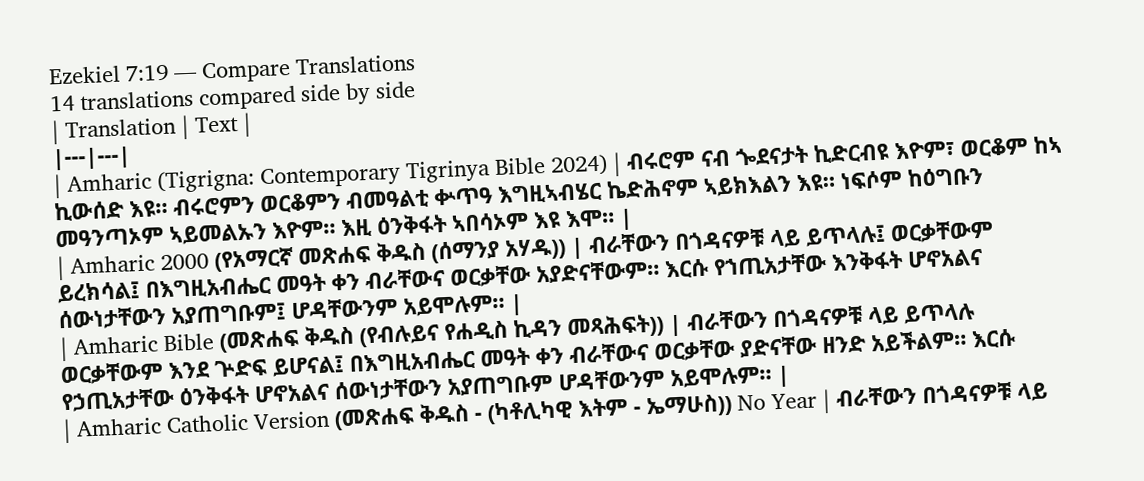Ezekiel 7:19 — Compare Translations
14 translations compared side by side
| Translation | Text |
|---|---|
| Amharic (Tigrigna: Contemporary Tigrinya Bible 2024) | ብሩሮም ናብ ጐደናታት ኪድርብዩ እዮም፣ ወርቆም ከኣ ኪውሰድ እዩ። ብሩሮምን ወርቆምን ብመዓልቲ ቍጥዓ እግዚኣብሄር ኬድሕኖም ኣይክእልን እዩ። ነፍሶም ከዕግቡን መዓንጣኦም ኣይመልኡን እዮም። እዚ ዕንቅፋት ኣበሳኦም እዩ እሞ። |
| Amharic 2000 (የአማርኛ መጽሐፍ ቅዱስ (ሰማንያ አሃዱ)) | ብራቸውን በጎዳናዎቹ ላይ ይጥላሉ፤ ወርቃቸውም ይረክሳል፤ በእግዚአብሔር መዓት ቀን ብራቸውና ወርቃቸው አያድናቸውም። እርሱ የኀጢአታቸው እንቅፋት ሆኖአልና ሰውነታቸውን አያጠግቡም፤ ሆዳቸውንም አይሞሉም። |
| Amharic Bible (መጽሐፍ ቅዱስ (የብሉይና የሐዲስ ኪዳን መጻሕፍት)) | ብራቸውን በጎዳናዎቹ ላይ ይጥላሉ ወርቃቸውም እንደ ጕድፍ ይሆናል፤ በእግዚአብሔር መዓት ቀን ብራቸውና ወርቃቸው ያድናቸው ዘንድ አይችልም። እርሱ የኃጢአታቸው ዕንቅፋት ሆኖአልና ሰውነታቸውን አያጠግቡም ሆዳቸውንም አይሞሉም። |
| Amharic Catholic Version (መጽሐፍ ቅዱስ - (ካቶሊካዊ እትም - ኤማሁስ)) No Year | ብራቸውን በጎዳናዎቹ ላይ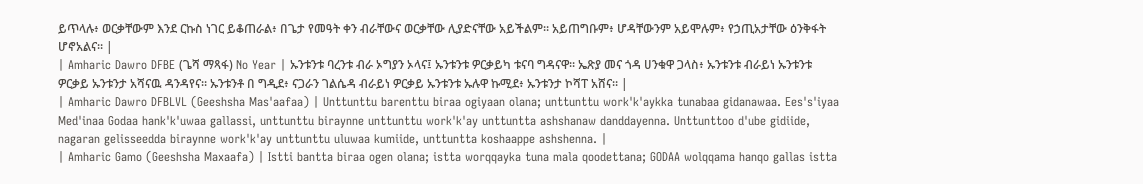ይጥላሉ፥ ወርቃቸውም እንደ ርኩስ ነገር ይቆጠራል፥ በጌታ የመዓት ቀን ብራቸውና ወርቃቸው ሊያድናቸው አይችልም። አይጠግቡም፥ ሆዳቸውንም አይሞሉም፥ የኃጢአታቸው ዕንቅፋት ሆኖአልና። |
| Amharic Dawro DFBE (ጌሻ ማጻፋ) No Year | ኡንቱንቱ ባረንቱ ብራ ኦግያን ኦላና፤ ኡንቱንቱ ዎርቃይካ ቱናባ ግዳናዋ። ኤጽያ መና ጎዳ ሀንቁዋ ጋላስ፥ ኡንቱንቱ ብራይነ ኡንቱንቱ ዎርቃይ ኡንቱንታ አሻናዉ ዳንዳየና። ኡንቱንቶ በ ግዲደ፥ ናጋራን ገልሴዳ ብራይነ ዎርቃይ ኡንቱንቱ ኡሉዋ ኩሚደ፥ ኡንቱንታ ኮሻፐ አሸና። |
| Amharic Dawro DFBLVL (Geeshsha Mas'aafaa) | Unttunttu barenttu biraa ogiyaan olana; unttunttu work'k'aykka tunabaa gidanawaa. Ees's'iyaa Med'inaa Godaa hank'k'uwaa gallassi, unttunttu biraynne unttunttu work'k'ay unttuntta ashshanaw danddayenna. Unttunttoo d'ube gidiide, nagaran gelisseedda biraynne work'k'ay unttunttu uluwaa kumiide, unttuntta koshaappe ashshenna. |
| Amharic Gamo (Geeshsha Maxaafa) | Istti bantta biraa ogen olana; istta worqqayka tuna mala qoodettana; GODAA wolqqama hanqo gallas istta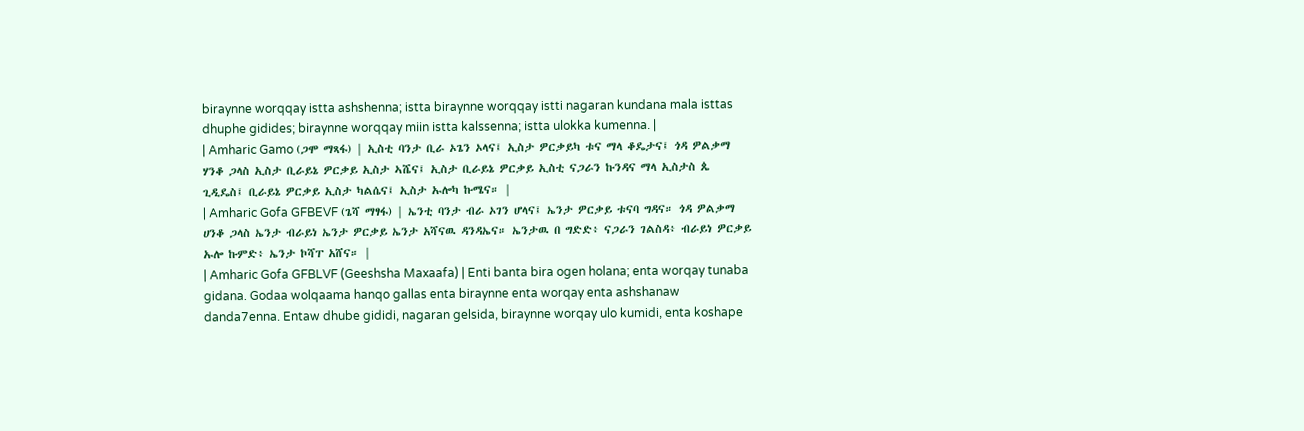biraynne worqqay istta ashshenna; istta biraynne worqqay istti nagaran kundana mala isttas dhuphe gidides; biraynne worqqay miin istta kalssenna; istta ulokka kumenna. |
| Amharic Gamo (ጋሞ ማጻፋ) | ኢስቲ ባንታ ቢራ ኦጌን ኦላና፤ ኢስታ ዎርቃይካ ቱና ማላ ቆዴታና፤ ጎዳ ዎልቃማ ሃንቆ ጋላስ ኢስታ ቢራይኔ ዎርቃይ ኢስታ ኣሼና፤ ኢስታ ቢራይኔ ዎርቃይ ኢስቲ ናጋራን ኩንዳና ማላ ኢስታስ ጴ ጊዲዴስ፤ ቢራይኔ ዎርቃይ ኢስታ ካልሴና፤ ኢስታ ኡሎካ ኩሜና። |
| Amharic Gofa GFBEVF (ጌሻ ማፃፋ) | ኤንቲ ባንታ ብራ ኦገን ሆላና፤ ኤንታ ዎርቃይ ቱናባ ግዳና። ጎዳ ዎልቃማ ሀንቆ ጋላስ ኤንታ ብራይነ ኤንታ ዎርቃይ ኤንታ አሻናዉ ዳንዳኤና። ኤንታዉ በ ግድድ፥ ናጋራን ገልስዳ፥ ብራይነ ዎርቃይ ኡሎ ኩምድ፥ ኤንታ ኮሻፐ አሸና። |
| Amharic Gofa GFBLVF (Geeshsha Maxaafa) | Enti banta bira ogen holana; enta worqay tunaba gidana. Godaa wolqaama hanqo gallas enta biraynne enta worqay enta ashshanaw danda7enna. Entaw dhube gididi, nagaran gelsida, biraynne worqay ulo kumidi, enta koshape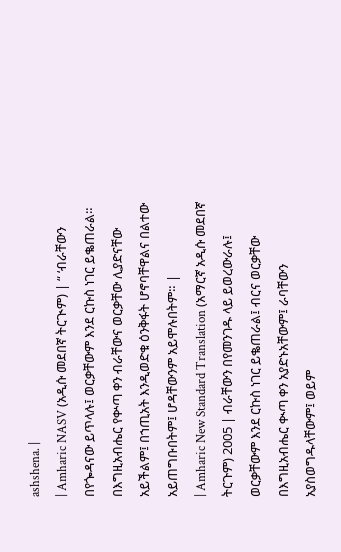ashshena. |
| Amharic NASV (አዲሱ መደበኛ ትርጒም) | “ ‘ብራቸውን በየጐዳናው ይጥላሉ፤ ወርቃቸውም እንደ ርኩስ ነገር ይቈጠራል። በእግዚአብሔር የቍጣ ቀን ብራቸውና ወርቃቸው ሊያድናቸው አይችልም፤ በኀጢአት እንዲወድቁ ዕንቅፋት ሆኖባቸዋልና በልተው አይጠግቡበትም፤ ሆዳቸውንም አይሞሉበትም። |
| Amharic New Standard Translation (አማርኛ አዲሱ መደበኛ ትርጉም) 2005 | ብራቸውን በየመንገዱ ላይ ይወረውራሉ፤ ወርቃቸውም እንደ ርኩስ ነገር ይቈጠራል፤ ብርና ወርቃቸው በእግዚአብሔር ቊጣ ቀን አያድኑአቸውም፤ ራባቸውን አያስወግዱላቸውም፤ ወይም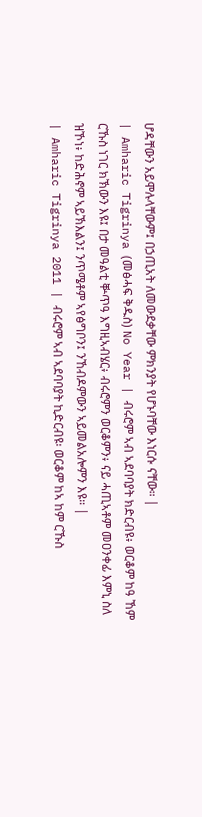ሆዳቸውን አይሞሉላቸውም፤ በኃጢአት ለመውደቃቸው ምክንያት የሆኑባቸው እነርሱ ናቸው። |
| Amharic Tigrinya (መፅሓፍ ቅዱስ) No Year | ብሩሮም ኣብ ኣደባባያት ክድርብዩ፥ ወርቆም ከዓ ኸም ርኹስ ነገር ክኽውን እዩ፤ በታ መዓልቲ ቝጥዓ እግዚኣብሄር፥ ብሩሮምን ወርቆምን፥ ናይ ሓጢኣቶም መዐንቀፊ እምኒ ስለ ዝኾነ፥ ከድሕኖም ኣይኽእልን፤ ንጥሜቶም ኣየፅግቦን፤ ንኸብዶምውን ኣይመልአሎምን እዩ። |
| Amharic Tigrinya 2011 | ብሩሮም ኣብ ኣደባባያት ኪድርብዩ፡ ወርቆም ከኣ ከም ርኹስ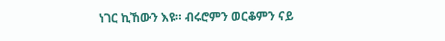ነገር ኪኸውን እዩ። ብሩሮምን ወርቆምን ናይ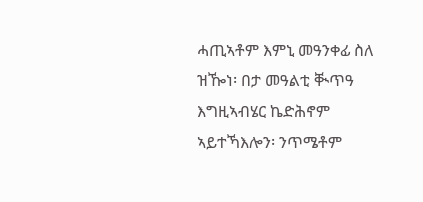ሓጢኣቶም እምኒ መዓንቀፊ ስለ ዝዀነ፡ በታ መዓልቲ ቚጥዓ እግዚኣብሄር ኬድሕኖም ኣይተኻእሎን፡ ንጥሜቶም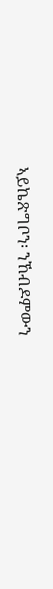ኣይኬጽግቦን፡ ንኸብዶምውን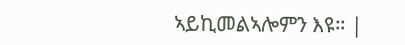ኣይኪመልኣሎምን እዩ። |